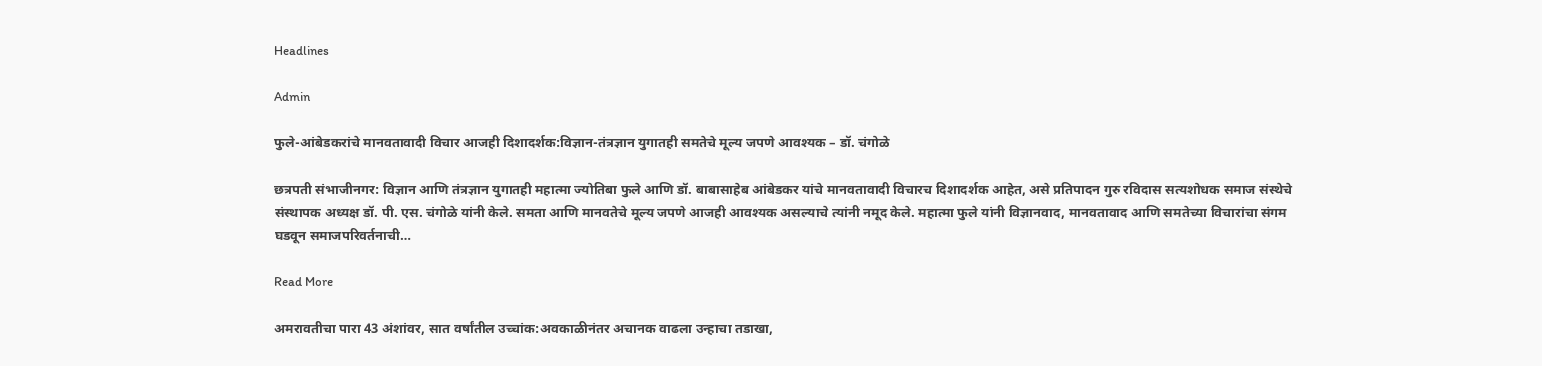Headlines

Admin

फुले-आंबेडकरांचे मानवतावादी विचार आजही दिशादर्शक:विज्ञान-तंत्रज्ञान युगातही समतेचे मूल्य जपणे आवश्यक – डॉ. चंगोळे

छत्रपती संभाजीनगर: विज्ञान आणि तंत्रज्ञान युगातही महात्मा ज्योतिबा फुले आणि डॉ. बाबासाहेब आंबेडकर यांचे मानवतावादी विचारच दिशादर्शक आहेत, असे प्रतिपादन गुरु रविदास सत्यशोधक समाज संस्थेचे संस्थापक अध्यक्ष डॉ. पी. एस. चंगोळे यांनी केले. समता आणि मानवतेचे मूल्य जपणे आजही आवश्यक असल्याचे त्यांनी नमूद केले. महात्मा फुले यांनी विज्ञानवाद, मानवतावाद आणि समतेच्या विचारांचा संगम घडवून समाजपरिवर्तनाची…

Read More

अमरावतीचा पारा 43 अंशांवर, सात वर्षांतील उच्चांक:अवकाळीनंतर अचानक वाढला उन्हाचा तडाखा,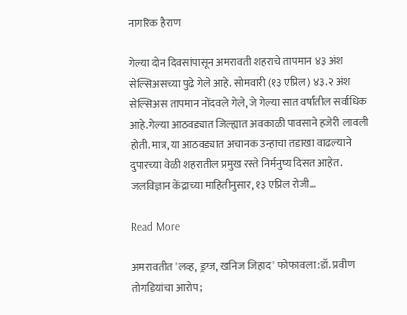नागरिक हैराण

गेल्या दोन दिवसांपासून अमरावती शहराचे तापमान ४३ अंश सेल्सिअसच्या पुढे गेले आहे. सोमवारी (१३ एप्रिल) ४३.२ अंश सेल्सिअस तापमान नोंदवले गेले, जे गेल्या सात वर्षांतील सर्वाधिक आहे.गेल्या आठवड्यात जिल्ह्यात अवकाळी पावसाने हजेरी लावली होती. मात्र, या आठवड्यात अचानक उन्हाचा तडाखा वाढल्याने दुपारच्या वेळी शहरातील प्रमुख रस्ते निर्मनुष्य दिसत आहेत. जलविज्ञान केंद्राच्या माहितीनुसार, १३ एप्रिल रोजी…

Read More

अमरावतीत 'लव्ह, ड्रग्ज, खनिज जिहाद' फोफावला:डॉ. प्रवीण तोगडियांचा आरोप;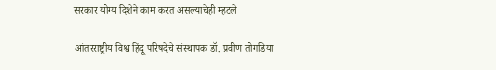सरकार योग्य दिशेने काम करत असल्याचेही म्हटले

आंतरराष्ट्रीय विश्व हिंदू परिषदेचे संस्थापक डॉ. प्रवीण तोगडिया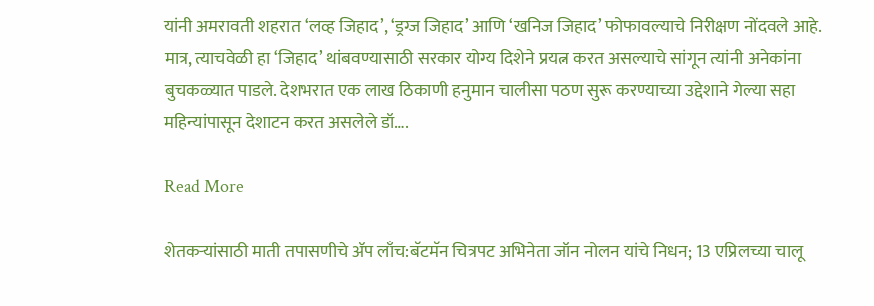यांनी अमरावती शहरात ‘लव्ह जिहाद’, ‘ड्रग्ज जिहाद’ आणि ‘खनिज जिहाद’ फोफावल्याचे निरीक्षण नोंदवले आहे. मात्र, त्याचवेळी हा ‘जिहाद’ थांबवण्यासाठी सरकार योग्य दिशेने प्रयत्न करत असल्याचे सांगून त्यांनी अनेकांना बुचकळ्यात पाडले. देशभरात एक लाख ठिकाणी हनुमान चालीसा पठण सुरू करण्याच्या उद्देशाने गेल्या सहा महिन्यांपासून देशाटन करत असलेले डॉ….

Read More

शेतकऱ्यांसाठी माती तपासणीचे ॲप लाँच:बॅटमॅन चित्रपट अभिनेता जॉन नोलन यांचे निधन; 13 एप्रिलच्या चालू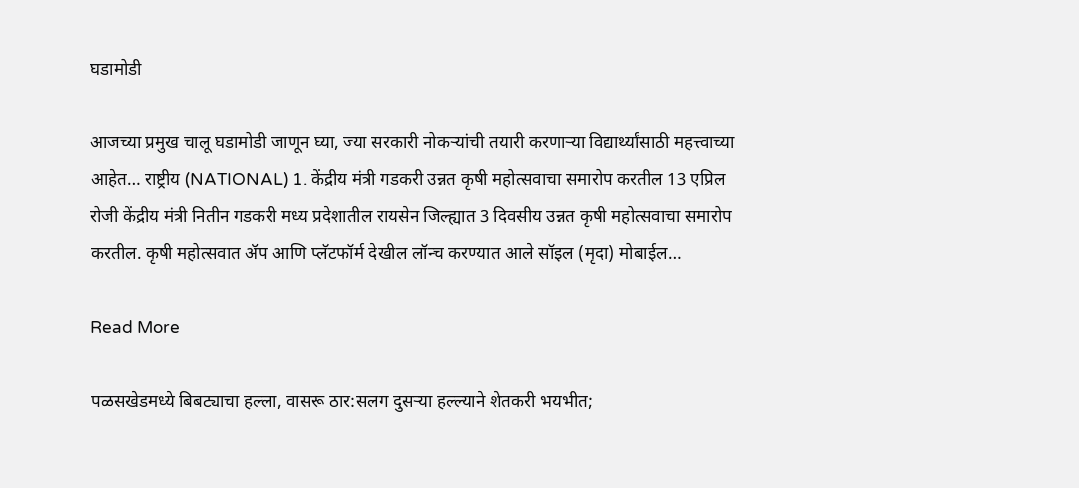घडामोडी

आजच्या प्रमुख चालू घडामोडी जाणून घ्या, ज्या सरकारी नोकऱ्यांची तयारी करणाऱ्या विद्यार्थ्यांसाठी महत्त्वाच्या आहेत… राष्ट्रीय (NATIONAL) 1. केंद्रीय मंत्री गडकरी उन्नत कृषी महोत्सवाचा समारोप करतील 13 एप्रिल रोजी केंद्रीय मंत्री नितीन गडकरी मध्य प्रदेशातील रायसेन जिल्ह्यात 3 दिवसीय उन्नत कृषी महोत्सवाचा समारोप करतील. कृषी महोत्सवात ॲप आणि प्लॅटफॉर्म देखील लॉन्च करण्यात आले सॉइल (मृदा) मोबाईल…

Read More

पळसखेडमध्ये बिबट्याचा हल्ला, वासरू ठार:सलग दुसऱ्या हल्ल्याने शेतकरी भयभीत;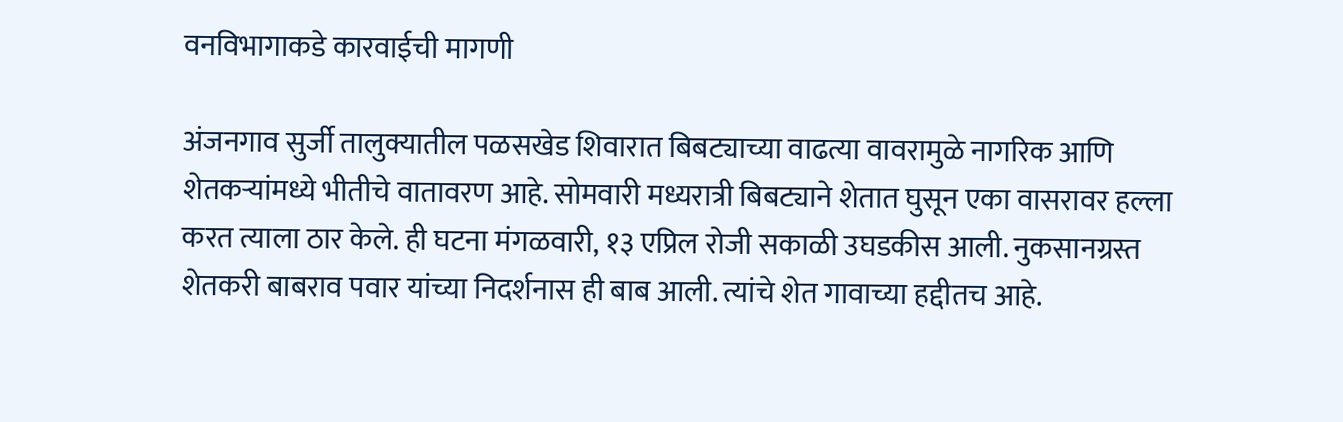वनविभागाकडे कारवाईची मागणी

अंजनगाव सुर्जी तालुक्यातील पळसखेड शिवारात बिबट्याच्या वाढत्या वावरामुळे नागरिक आणि शेतकऱ्यांमध्ये भीतीचे वातावरण आहे. सोमवारी मध्यरात्री बिबट्याने शेतात घुसून एका वासरावर हल्ला करत त्याला ठार केले. ही घटना मंगळवारी, १३ एप्रिल रोजी सकाळी उघडकीस आली. नुकसानग्रस्त शेतकरी बाबराव पवार यांच्या निदर्शनास ही बाब आली. त्यांचे शेत गावाच्या हद्दीतच आहे.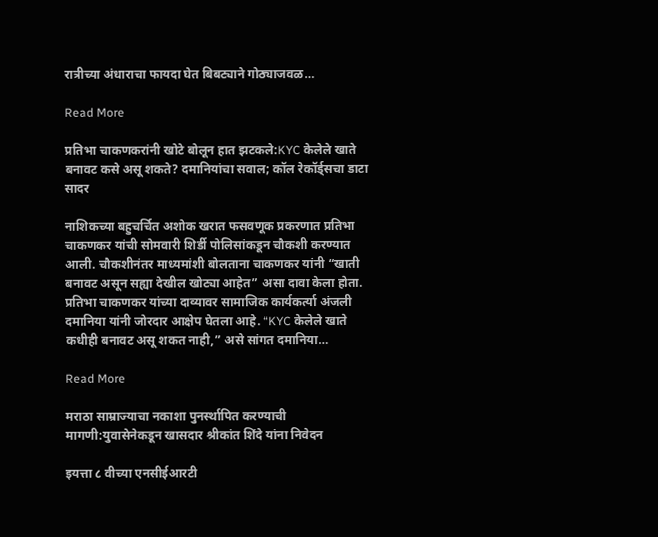रात्रीच्या अंधाराचा फायदा घेत बिबट्याने गोठ्याजवळ…

Read More

प्रतिभा चाकणकरांनी खोटे बोलून हात झटकले:KYC केलेले खाते बनावट कसे असू शकते? दमानियांचा सवाल; कॉल रेकॉर्ड्सचा डाटा सादर

नाशिकच्या बहुचर्चित अशोक खरात फसवणूक प्रकरणात प्रतिभा चाकणकर यांची सोमवारी शिर्डी पोलिसांकडून चौकशी करण्यात आली. चौकशीनंतर माध्यमांशी बोलताना चाकणकर यांनी “खाती बनावट असून सह्या देखील खोट्या आहेत” असा दावा केला होता. प्रतिभा चाकणकर यांच्या दाव्यावर सामाजिक कार्यकर्त्या अंजली दमानिया यांनी जोरदार आक्षेप घेतला आहे. “KYC केलेले खाते कधीही बनावट असू शकत नाही,” असे सांगत दमानिया…

Read More

मराठा साम्राज्याचा नकाशा पुनर्स्थापित करण्याची मागणी:युवासेनेकडून खासदार श्रीकांत शिंदे यांना निवेदन

इयत्ता ८ वीच्या एनसीईआरटी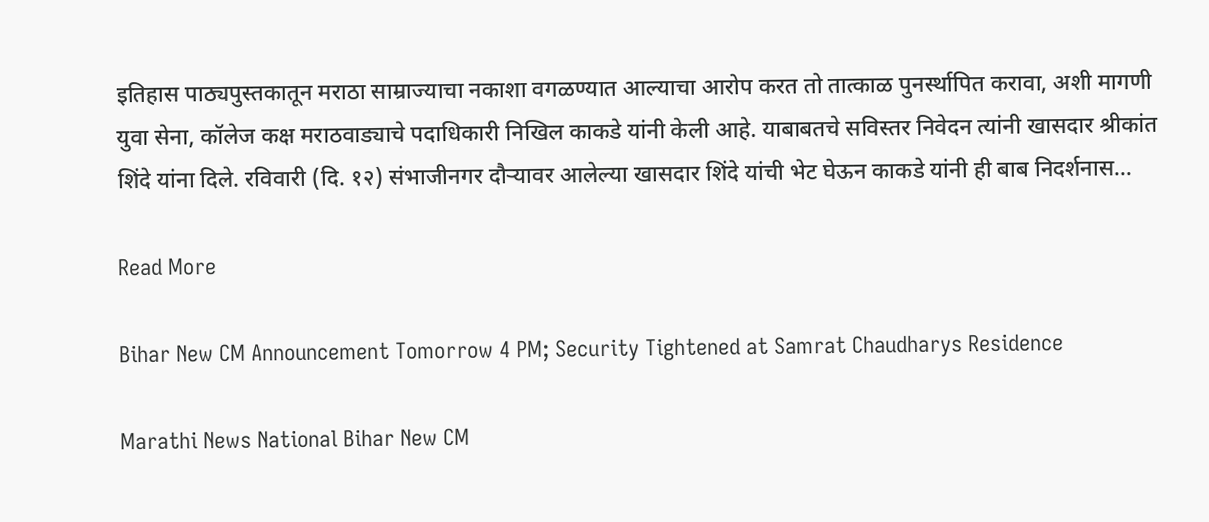इतिहास पाठ्यपुस्तकातून मराठा साम्राज्याचा नकाशा वगळण्यात आल्याचा आरोप करत तो तात्काळ पुनर्स्थापित करावा, अशी मागणी युवा सेना, कॉलेज कक्ष मराठवाड्याचे पदाधिकारी निखिल काकडे यांनी केली आहे. याबाबतचे सविस्तर निवेदन त्यांनी खासदार श्रीकांत शिंदे यांना दिले. रविवारी (दि. १२) संभाजीनगर दौऱ्यावर आलेल्या खासदार शिंदे यांची भेट घेऊन काकडे यांनी ही बाब निदर्शनास…

Read More

Bihar New CM Announcement Tomorrow 4 PM; Security Tightened at Samrat Chaudharys Residence

Marathi News National Bihar New CM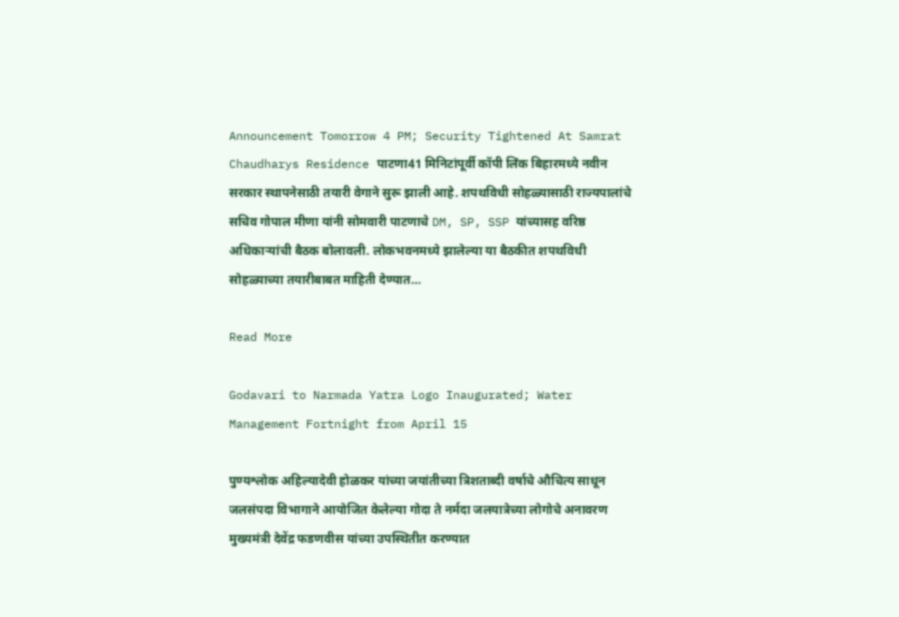Announcement Tomorrow 4 PM; Security Tightened At Samrat Chaudharys Residence पाटणा41 मिनिटांपूर्वी कॉपी लिंक बिहारमध्ये नवीन सरकार स्थापनेसाठी तयारी वेगाने सुरू झाली आहे. शपथविधी सोहळ्यासाठी राज्यपालांचे सचिव गोपाल मीणा यांनी सोमवारी पाटणाचे DM, SP, SSP यांच्यासह वरिष्ठ अधिकाऱ्यांची बैठक बोलावली. लोकभवनमध्ये झालेल्या या बैठकीत शपथविधी सोहळ्याच्या तयारीबाबत माहिती देण्यात…

Read More

Godavari to Narmada Yatra Logo Inaugurated; Water Management Fortnight from April 15

पुण्यश्लोक अहिल्यादेवी होळकर यांच्या जयांतीच्या त्रिशताब्दी वर्षाचे औचित्य साधून जलसंपदा विभागाने आयोजित केलेल्या गोदा ते नर्मदा जलयात्रेच्या लोगोचे अनावरण मुख्यमंत्री देवेंद्र फडणवीस यांच्या उपस्थितीत करण्यात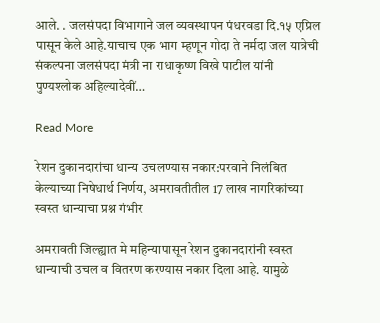आले. . जलसंपदा विभागाने जल व्यवस्थापन पंधरवडा दि.१५ एप्रिल पासून केले आहे.याचाच एक भाग म्हणून गोदा ते नर्मदा जल यात्रेची संकल्पना जलसंपदा मंत्री ना राधाकृष्ण विखे पाटील यांनी पुण्यश्लोक अहिल्यादेवीं…

Read More

रेशन दुकानदारांचा धान्य उचलण्यास नकार:परवाने निलंबित केल्याच्या निषेधार्थ निर्णय, अमरावतीतील 17 लाख नागरिकांच्या स्वस्त धान्याचा प्रश्न गंभीर

अमरावती जिल्ह्यात मे महिन्यापासून रेशन दुकानदारांनी स्वस्त धान्याची उचल व वितरण करण्यास नकार दिला आहे. यामुळे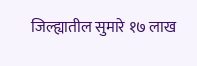जिल्ह्यातील सुमारे १७ लाख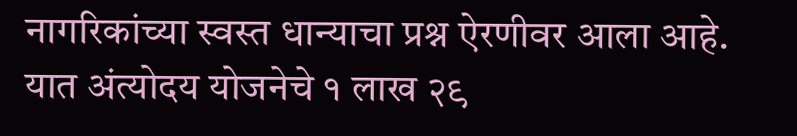नागरिकांच्या स्वस्त धान्याचा प्रश्न ऐरणीवर आला आहे. यात अंत्योदय योजनेचे १ लाख २९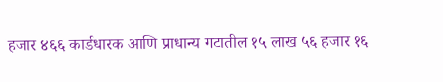हजार ४६६ कार्डधारक आणि प्राधान्य गटातील १५ लाख ५६ हजार १६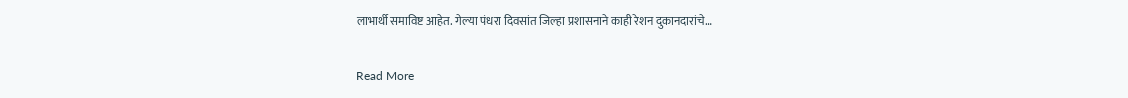लाभार्थी समाविष्ट आहेत. गेल्या पंधरा दिवसांत जिल्हा प्रशासनाने काही रेशन दुकानदारांचे…

Read More